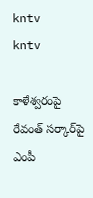kntv
kntv

కాళేశ్వరంపై రేవంత్ సర్కార్‌పై ఎంపీ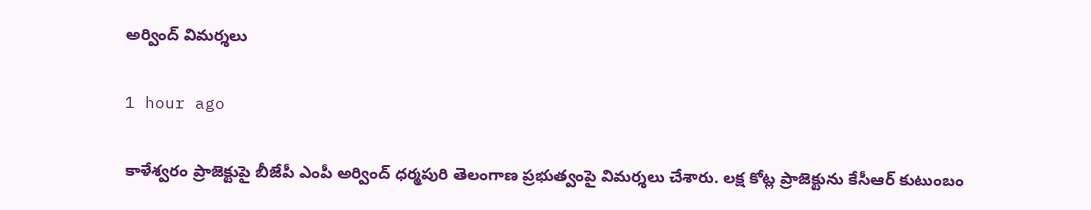అర్వింద్ విమర్శలు

1 hour ago

కాళేశ్వరం ప్రాజెక్టుపై బీజేపీ ఎంపీ అర్వింద్ ధర్మపురి తెలంగాణ ప్రభుత్వంపై విమర్శలు చేశారు. లక్ష కోట్ల ప్రాజెక్టును కేసీఆర్ కుటుంబం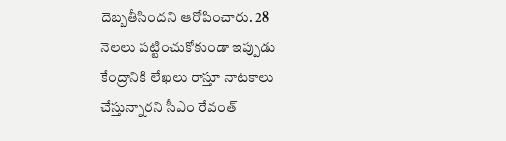దెబ్బతీసిందని ఆరోపించారు. 28 నెలలు పట్టించుకోకుండా ఇప్పుడు కేంద్రానికి లేఖలు రాస్తూ నాటకాలు చేస్తున్నారని సీఎం రేవంత్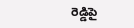రెడ్డిపై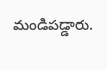మండిపడ్డారు.